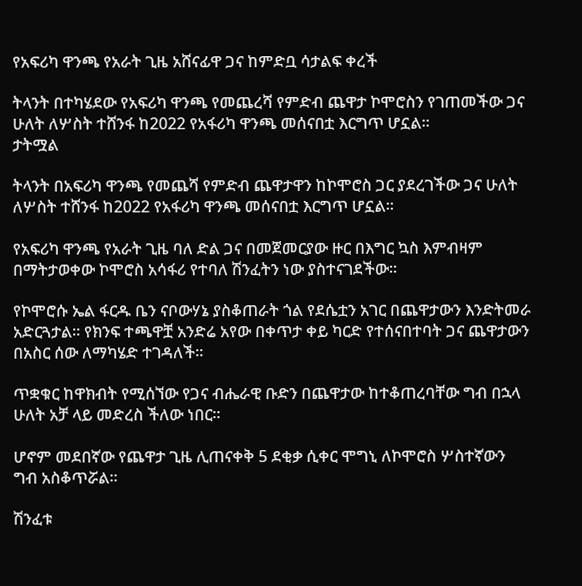የአፍሪካ ዋንጫ የአራት ጊዜ አሸናፊዋ ጋና ከምድቧ ሳታልፍ ቀረች

ትላንት በተካሄደው የአፍሪካ ዋንጫ የመጨረሻ የምድብ ጨዋታ ኮሞሮስን የገጠመችው ጋና ሁለት ለሦስት ተሸንፋ ከ2022 የአፋሪካ ዋንጫ መሰናበቷ እርግጥ ሆኗል።
ታትሟል

ትላንት በአፍሪካ ዋንጫ የመጨሻ የምድብ ጨዋታዋን ከኮሞሮስ ጋር ያደረገችው ጋና ሁለት ለሦስት ተሸንፋ ከ2022 የአፋሪካ ዋንጫ መሰናበቷ እርግጥ ሆኗል።

የአፍሪካ ዋንጫ የአራት ጊዜ ባለ ድል ጋና በመጀመርያው ዙር በእግር ኳስ እምብዛም በማትታወቀው ኮሞሮስ አሳፋሪ የተባለ ሽንፈትን ነው ያስተናገደችው።

የኮሞሮሱ ኤል ፋርዱ ቤን ናቦውሃኔ ያስቆጠራት ጎል የደሴቷን አገር በጨዋታውን እንድትመራ አድርጓታል። የክንፍ ተጫዋቿ አንድሬ አየው በቀጥታ ቀይ ካርድ የተሰናበተባት ጋና ጨዋታውን በአስር ሰው ለማካሄድ ተገዳለች።

ጥቋቁር ከዋክብት የሚሰኘው የጋና ብሔራዊ ቡድን በጨዋታው ከተቆጠረባቸው ግብ በኋላ ሁለት አቻ ላይ መድረስ ችለው ነበር።

ሆኖም መደበኛው የጨዋታ ጊዜ ሊጠናቀቅ 5 ደቂቃ ሲቀር ሞግኒ ለኮሞሮስ ሦስተኛውን ግብ አስቆጥሯል።

ሽንፈቱ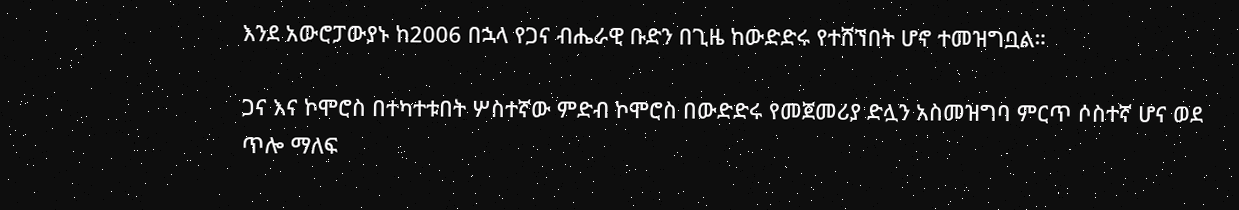እንደ አውሮፓውያኑ ከ2006 በኋላ የጋና ብሔራዊ ቡድን በጊዜ ከውድድሩ የተሸኘበት ሆኖ ተመዝግቧል።

ጋና እና ኮሞሮስ በተካተቱበት ሦስተኛው ምድብ ኮሞሮስ በውድድሩ የመጀመሪያ ድሏን አስመዝግባ ምርጥ ሶስተኛ ሆና ወደ ጥሎ ማለፍ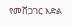የመሸጋገር እድል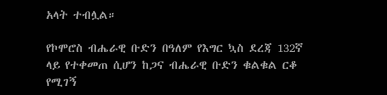አላት ተብሏል።

የኮሞሮስ ብሔራዊ ቡድን በዓለም የእግር ኳስ ደረጃ 132ኛ ላይ የተቀመጠ ሲሆን ከጋና ብሔራዊ ቡድን ቁልቁል ርቆ የሚገኝ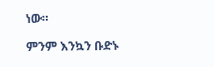ነው።

ምንም እንኳን ቡድኑ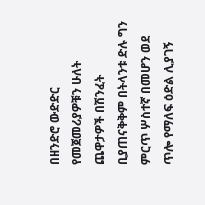በዘንድሮ ውድድር የመጀመሪያዎቹን ሁለት ጨዋታዎች በሽንፈት ቢያጠናቅቅም በትላንቱ ድሉ ግን ምርጥ ሦስተኛ በመሆን ወደ ጥሎ የማለፍ ዕድል ሊያገኝ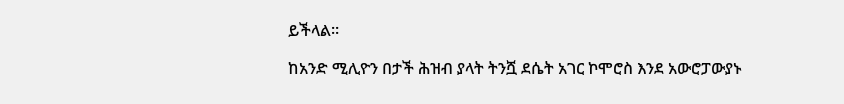ይችላል።

ከአንድ ሚሊዮን በታች ሕዝብ ያላት ትንሿ ደሴት አገር ኮሞሮስ እንደ አውሮፓውያኑ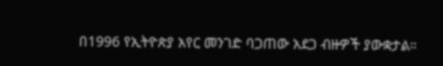በ1996 የኢትዮጵያ አየር መንገድ ባጋጠው አደጋ ብዙዎች ያውቋታል።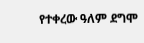የተቀረው ዓለም ደግሞ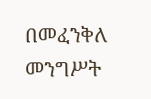በመፈንቅለ መንግሥት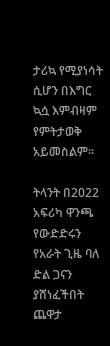ታሪኳ የሚያነሳት ሲሆን በእግር ኳሷ እምብዛም የምትታወቅ አይመስልም።

ትላንት በ2022 አፍሪካ ዋንጫ የውድድሩን የአራት ጊዜ ባለ ድል ጋናን ያሸነፈችበት ጨዋታ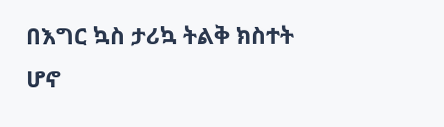በእግር ኳስ ታሪኳ ትልቅ ክስተት ሆኖ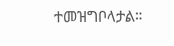ተመዝግቦላታል።